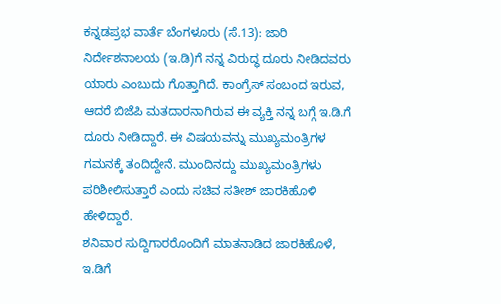ಕನ್ನಡಪ್ರಭ ವಾರ್ತೆ ಬೆಂಗಳೂರು (ಸೆ.13): ಜಾರಿ ನಿರ್ದೇಶನಾಲಯ (ಇ.ಡಿ)ಗೆ ನನ್ನ ವಿರುದ್ಧ ದೂರು ನೀಡಿದವರು ಯಾರು ಎಂಬುದು ಗೊತ್ತಾಗಿದೆ. ಕಾಂಗ್ರೆಸ್ ಸಂಬಂದ ಇರುವ, ಆದರೆ ಬಿಜೆಪಿ ಮತದಾರನಾಗಿರುವ ಈ ವ್ಯಕ್ತಿ ನನ್ನ ಬಗ್ಗೆ ಇ.ಡಿ.ಗೆ ದೂರು ನೀಡಿದ್ದಾರೆ. ಈ ವಿಷಯವನ್ನು ಮುಖ್ಯಮಂತ್ರಿಗಳ ಗಮನಕ್ಕೆ ತಂದಿದ್ದೇನೆ. ಮುಂದಿನದ್ದು ಮುಖ್ಯಮಂತ್ರಿಗಳು ಪರಿಶೀಲಿಸುತ್ತಾರೆ ಎಂದು ಸಚಿವ ಸತೀಶ್ ಜಾರಕಿಹೊಳಿ ಹೇಳಿದ್ದಾರೆ.
ಶನಿವಾರ ಸುದ್ದಿಗಾರರೊಂದಿಗೆ ಮಾತನಾಡಿದ ಜಾರಕಿಹೊಳೆ, ಇ.ಡಿಗೆ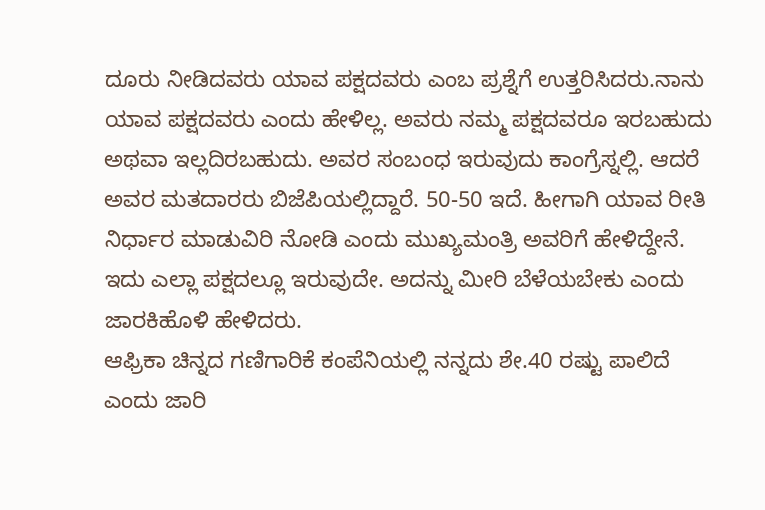ದೂರು ನೀಡಿದವರು ಯಾವ ಪಕ್ಷದವರು ಎಂಬ ಪ್ರಶ್ನೆಗೆ ಉತ್ತರಿಸಿದರು.ನಾನು ಯಾವ ಪಕ್ಷದವರು ಎಂದು ಹೇಳಿಲ್ಲ. ಅವರು ನಮ್ಮ ಪಕ್ಷದವರೂ ಇರಬಹುದು ಅಥವಾ ಇಲ್ಲದಿರಬಹುದು. ಅವರ ಸಂಬಂಧ ಇರುವುದು ಕಾಂಗ್ರೆಸ್ನಲ್ಲಿ. ಆದರೆ ಅವರ ಮತದಾರರು ಬಿಜೆಪಿಯಲ್ಲಿದ್ದಾರೆ. 50-50 ಇದೆ. ಹೀಗಾಗಿ ಯಾವ ರೀತಿ ನಿರ್ಧಾರ ಮಾಡುವಿರಿ ನೋಡಿ ಎಂದು ಮುಖ್ಯಮಂತ್ರಿ ಅವರಿಗೆ ಹೇಳಿದ್ದೇನೆ. ಇದು ಎಲ್ಲಾ ಪಕ್ಷದಲ್ಲೂ ಇರುವುದೇ. ಅದನ್ನು ಮೀರಿ ಬೆಳೆಯಬೇಕು ಎಂದು ಜಾರಕಿಹೊಳಿ ಹೇಳಿದರು.
ಆಫ್ರಿಕಾ ಚಿನ್ನದ ಗಣಿಗಾರಿಕೆ ಕಂಪೆನಿಯಲ್ಲಿ ನನ್ನದು ಶೇ.40 ರಷ್ಟು ಪಾಲಿದೆ ಎಂದು ಜಾರಿ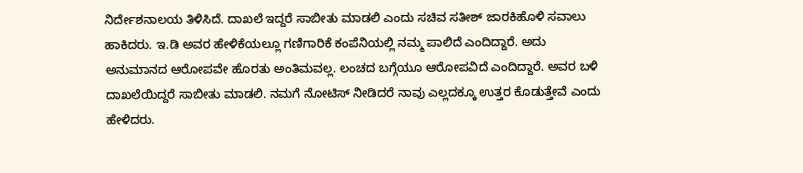ನಿರ್ದೇಶನಾಲಯ ತಿಳಿಸಿದೆ. ದಾಖಲೆ ಇದ್ದರೆ ಸಾಬೀತು ಮಾಡಲಿ ಎಂದು ಸಚಿವ ಸತೀಶ್ ಜಾರಕಿಹೊಳಿ ಸವಾಲು ಹಾಕಿದರು. ಇ.ಡಿ ಅವರ ಹೇಳಿಕೆಯಲ್ಲೂ ಗಣಿಗಾರಿಕೆ ಕಂಪೆನಿಯಲ್ಲಿ ನಮ್ಮ ಪಾಲಿದೆ ಎಂದಿದ್ದಾರೆ. ಅದು ಅನುಮಾನದ ಆರೋಪವೇ ಹೊರತು ಅಂತಿಮವಲ್ಲ. ಲಂಚದ ಬಗ್ಗೆಯೂ ಆರೋಪವಿದೆ ಎಂದಿದ್ದಾರೆ. ಅವರ ಬಳಿ ದಾಖಲೆಯಿದ್ದರೆ ಸಾಬೀತು ಮಾಡಲಿ. ನಮಗೆ ನೋಟಿಸ್ ನೀಡಿದರೆ ನಾವು ಎಲ್ಲದಕ್ಕೂ ಉತ್ತರ ಕೊಡುತ್ತೇವೆ ಎಂದು ಹೇಳಿದರು.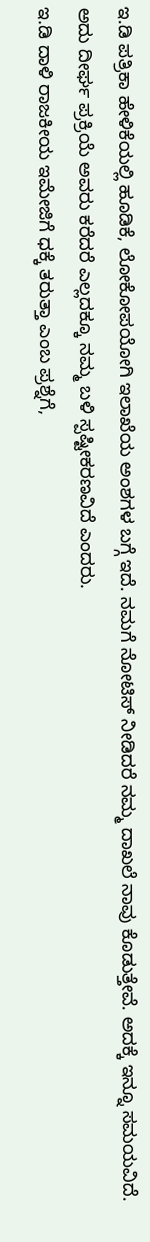ಇ.ಡಿ ಪತ್ರಿಕಾ ಹೇಳಿಕೆಯಲ್ಲಿ ಹೂಡಿಕೆ, ಲೋಕೋಪಯೋಗಿ ಇಲಾಖೆಯ ಅಂಶಗಳ ಬಗ್ಗೆ ಇದೆ. ನಮಗೆ ನೋಟಿಸ್ ನೀಡಿದರೆ ನಮ್ಮ ದಾಖಲೆ ನಾವು ಕೊಡುತ್ತೇವೆ. ಅದಕ್ಕೆ ಇನ್ನೂ ಸಮಯವಿದೆ. ಅದು ದೀರ್ಘ ಪ್ರಕ್ರಿಯೆ ಅವರು ಕರೆದರೆ ಎಲ್ಲದಕ್ಕೂ ನಮ್ಮ ಬಳಿ ಸ್ಪಷ್ಟೀಕರಣವಿದೆ ಎಂದರು.
ಇ.ಡಿ ದಾಳಿ ರಾಜಕೀಯ ಇಮೇಜಿಗೆ ಧಕ್ಕೆ ತರುತ್ತಾ ಎಂಬ ಪ್ರಶ್ನೆಗೆ,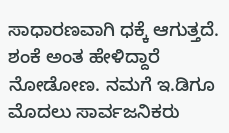ಸಾಧಾರಣವಾಗಿ ಧಕ್ಕೆ ಆಗುತ್ತದೆ. ಶಂಕೆ ಅಂತ ಹೇಳಿದ್ದಾರೆ ನೋಡೋಣ. ನಮಗೆ ಇ.ಡಿಗೂ ಮೊದಲು ಸಾರ್ವಜನಿಕರು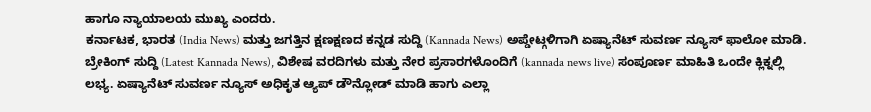ಹಾಗೂ ನ್ಯಾಯಾಲಯ ಮುಖ್ಯ ಎಂದರು.
ಕರ್ನಾಟಕ, ಭಾರತ (India News) ಮತ್ತು ಜಗತ್ತಿನ ಕ್ಷಣಕ್ಷಣದ ಕನ್ನಡ ಸುದ್ದಿ (Kannada News) ಅಪ್ಡೇಟ್ಗಳಿಗಾಗಿ ಏಷ್ಯಾನೆಟ್ ಸುವರ್ಣ ನ್ಯೂಸ್ ಫಾಲೋ ಮಾಡಿ. ಬ್ರೇಕಿಂಗ್ ಸುದ್ದಿ (Latest Kannada News), ವಿಶೇಷ ವರದಿಗಳು ಮತ್ತು ನೇರ ಪ್ರಸಾರಗಳೊಂದಿಗೆ (kannada news live) ಸಂಪೂರ್ಣ ಮಾಹಿತಿ ಒಂದೇ ಕ್ಲಿಕ್ನಲ್ಲಿ ಲಭ್ಯ. ಏಷ್ಯಾನೆಟ್ ಸುವರ್ಣ ನ್ಯೂಸ್ ಅಧಿಕೃತ ಆ್ಯಪ್ ಡೌನ್ಲೋಡ್ ಮಾಡಿ ಹಾಗು ಎಲ್ಲಾ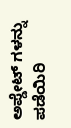ಅಪ್ಡೇಟ್ ಗಳನ್ನು ಪಡೆಯಿರಿ